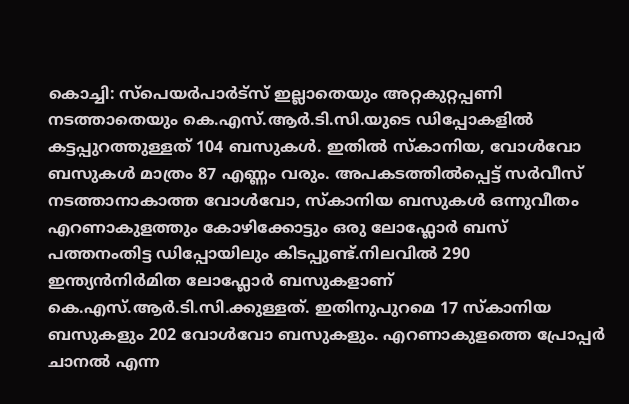കൊച്ചി: സ്പെയർപാർട്സ് ഇല്ലാതെയും അറ്റകുറ്റപ്പണി നടത്താതെയും കെ.എസ്.ആർ.ടി.സി.യുടെ ഡിപ്പോകളിൽ കട്ടപ്പുറത്തുള്ളത് 104 ബസുകൾ. ഇതിൽ സ്കാനിയ, വോൾവോ ബസുകൾ മാത്രം 87 എണ്ണം വരും. അപകടത്തിൽപ്പെട്ട് സർവീസ് നടത്താനാകാത്ത വോൾവോ, സ്കാനിയ ബസുകൾ ഒന്നുവീതം എറണാകുളത്തും കോഴിക്കോട്ടും ഒരു ലോഫ്ലോർ ബസ് പത്തനംതിട്ട ഡിപ്പോയിലും കിടപ്പുണ്ട്.നിലവിൽ 290 ഇന്ത്യൻനിർമിത ലോഫ്ലോർ ബസുകളാണ് കെ.എസ്.ആർ.ടി.സി.ക്കുള്ളത്. ഇതിനുപുറമെ 17 സ്കാനിയ ബസുകളും 202 വോൾവോ ബസുകളും. എറണാകുളത്തെ പ്രോപ്പർ ചാനൽ എന്ന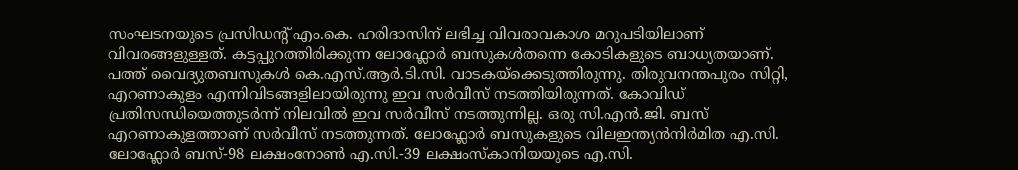സംഘടനയുടെ പ്രസിഡന്റ് എം.കെ. ഹരിദാസിന് ലഭിച്ച വിവരാവകാശ മറുപടിയിലാണ് വിവരങ്ങളുള്ളത്. കട്ടപ്പുറത്തിരിക്കുന്ന ലോഫ്ലോർ ബസുകൾതന്നെ കോടികളുടെ ബാധ്യതയാണ്. പത്ത് വൈദ്യുതബസുകൾ കെ.എസ്.ആർ.ടി.സി. വാടകയ്ക്കെടുത്തിരുന്നു. തിരുവനന്തപുരം സിറ്റി, എറണാകുളം എന്നിവിടങ്ങളിലായിരുന്നു ഇവ സർവീസ് നടത്തിയിരുന്നത്. കോവിഡ് പ്രതിസന്ധിയെത്തുടർന്ന് നിലവിൽ ഇവ സർവീസ് നടത്തുന്നില്ല. ഒരു സി.എൻ.ജി. ബസ് എറണാകുളത്താണ് സർവീസ് നടത്തുന്നത്. ലോഫ്ലോർ ബസുകളുടെ വിലഇന്ത്യൻനിർമിത എ.സി. ലോഫ്ലോർ ബസ്-98 ലക്ഷംനോൺ എ.സി.-39 ലക്ഷംസ്കാനിയയുടെ എ.സി.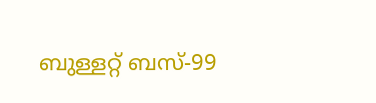ബുള്ളറ്റ് ബസ്-99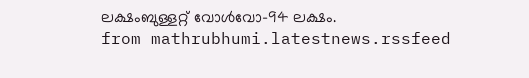ലക്ഷംബുള്ളറ്റ് വോൾവോ-94 ലക്ഷം.
from mathrubhumi.latestnews.rssfeed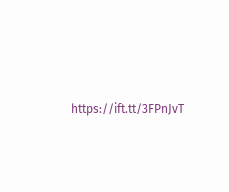https://ift.tt/3FPnJvT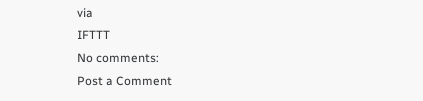via
IFTTT
No comments:
Post a Comment